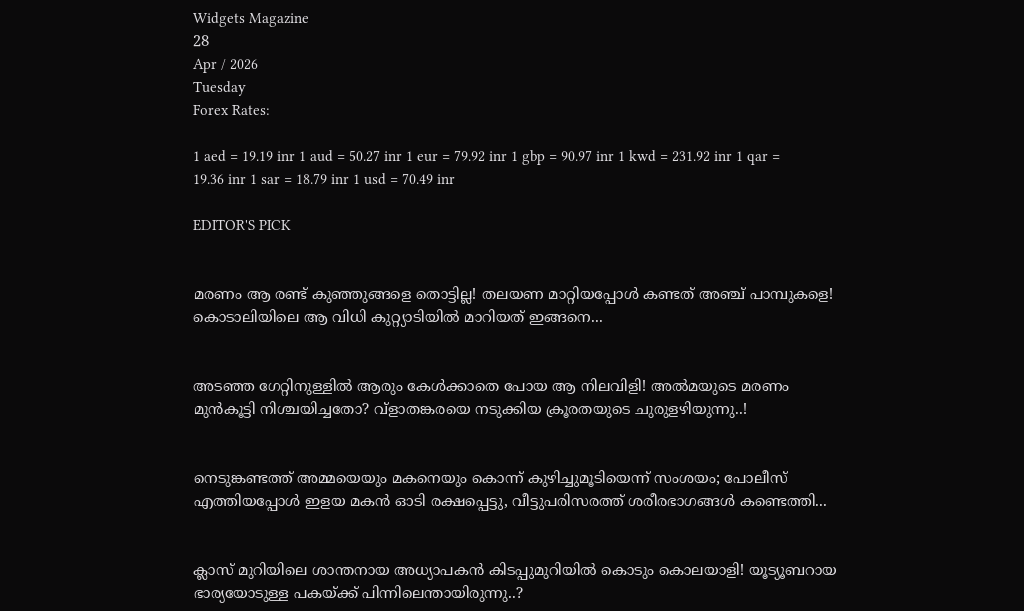Widgets Magazine
28
Apr / 2026
Tuesday
Forex Rates:

1 aed = 19.19 inr 1 aud = 50.27 inr 1 eur = 79.92 inr 1 gbp = 90.97 inr 1 kwd = 231.92 inr 1 qar = 19.36 inr 1 sar = 18.79 inr 1 usd = 70.49 inr

EDITOR'S PICK


മരണം ആ രണ്ട് കുഞ്ഞുങ്ങളെ തൊട്ടില്ല! തലയണ മാറ്റിയപ്പോൾ കണ്ടത് അഞ്ച് പാമ്പുകളെ! കൊടാലിയിലെ ആ വിധി കുറ്റ്യാടിയിൽ മാറിയത് ഇങ്ങനെ...


അടഞ്ഞ ഗേറ്റിനുള്ളിൽ ആരും കേൾക്കാതെ പോയ ആ നിലവിളി! അൽമയുടെ മരണം മുൻകൂട്ടി നിശ്ചയിച്ചതോ? വ്ളാതങ്കരയെ നടുക്കിയ ക്രൂരതയുടെ ചുരുളഴിയുന്നു..!


നെടുങ്കണ്ടത്ത് അമ്മയെയും മകനെയും കൊന്ന് കുഴിച്ചുമൂടിയെന്ന് സംശയം; പോലീസ് എത്തിയപ്പോൾ ഇളയ മകൻ ഓടി രക്ഷപ്പെട്ടു, വീട്ടുപരിസരത്ത് ശരീരഭാഗങ്ങൾ കണ്ടെത്തി...


ക്ലാസ് മുറിയിലെ ശാന്തനായ അധ്യാപകൻ കിടപ്പുമുറിയിൽ കൊടും കൊലയാളി! യൂട്യൂബറായ ഭാര്യയോടുള്ള പകയ്ക്ക് പിന്നിലെന്തായിരുന്നു..?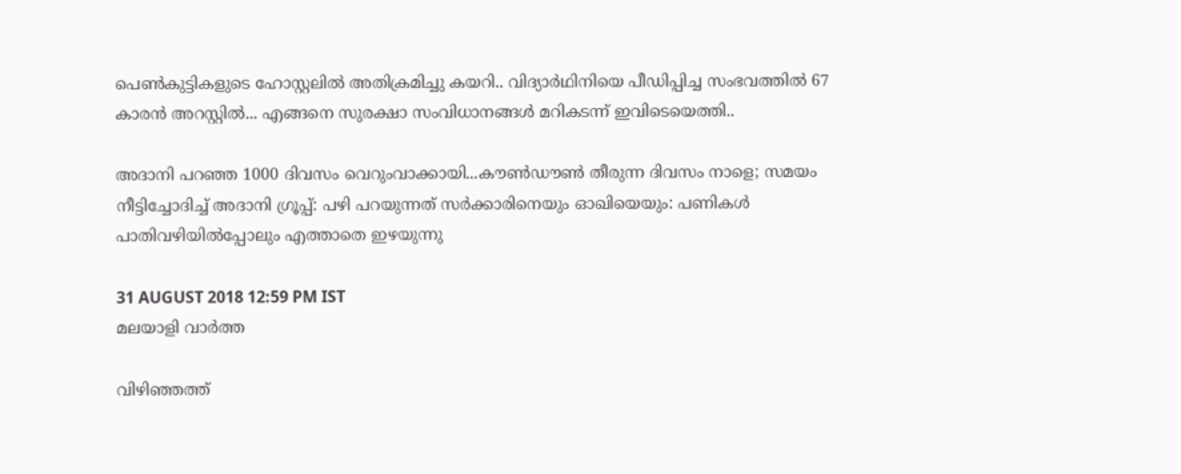പെൺകുട്ടികളുടെ ഹോസ്റ്റലിൽ അതിക്രമിച്ചു കയറി.. വിദ്യാർഥിനിയെ പീഡിപ്പിച്ച സംഭവത്തിൽ 67 കാരൻ അറസ്റ്റിൽ... എങ്ങനെ സുരക്ഷാ സംവിധാനങ്ങൾ മറികടന്ന് ഇവിടെയെത്തി..

അദാനി പറഞ്ഞ 1000 ദിവസം വെറുംവാക്കായി...കൗണ്‍ഡൗണ്‍ തീരുന്ന ദിവസം നാളെ; സമയം നീട്ടിച്ചോദിച്ച് അദാനി ഗ്രൂപ്പ്: പഴി പറയുന്നത് സര്‍ക്കാരിനെയും ഓഖിയെയും: പണികള്‍ പാതിവഴിയില്‍പ്പോലും എത്താതെ ഇഴയുന്നു

31 AUGUST 2018 12:59 PM IST
മലയാളി വാര്‍ത്ത

വിഴിഞ്ഞത്ത്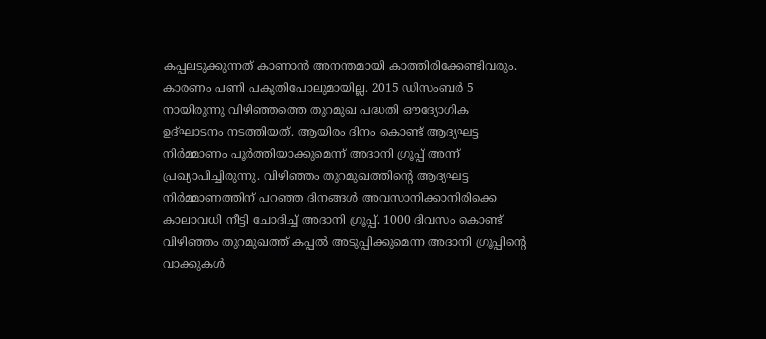കപ്പലടുക്കുന്നത് കാണാന്‍ അനന്തമായി കാത്തിരിക്കേണ്ടിവരും. കാരണം പണി പകുതിപോലുമായില്ല. 2015 ഡിസംബര്‍ 5 നായിരുന്നു വിഴിഞ്ഞത്തെ തുറമുഖ പദ്ധതി ഔദ്യോഗിക ഉദ്ഘാടനം നടത്തിയത്. ആയിരം ദിനം കൊണ്ട് ആദ്യഘട്ട നിര്‍മ്മാണം പൂര്‍ത്തിയാക്കുമെന്ന് അദാനി ഗ്രൂപ്പ് അന്ന് പ്രഖ്യാപിച്ചിരുന്നു. വിഴിഞ്ഞം തുറമുഖത്തിന്റെ ആദ്യഘട്ട നിര്‍മ്മാണത്തിന് പറഞ്ഞ ദിനങ്ങള്‍ അവസാനിക്കാനിരിക്കെ കാലാവധി നീട്ടി ചോദിച്ച് അദാനി ഗ്രൂപ്പ്. 1000 ദിവസം കൊണ്ട് വിഴിഞ്ഞം തുറമുഖത്ത് കപ്പല്‍ അടുപ്പിക്കുമെന്ന അദാനി ഗ്രൂപ്പിന്റെ വാക്കുകള്‍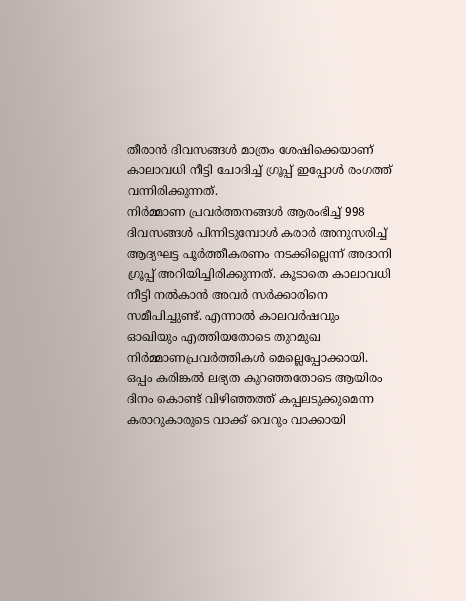തീരാന്‍ ദിവസങ്ങള്‍ മാത്രം ശേഷിക്കെയാണ് കാലാവധി നീട്ടി ചോദിച്ച് ഗ്രൂപ്പ് ഇപ്പോള്‍ രംഗത്ത് വന്നിരിക്കുന്നത്.
നിര്‍മ്മാണ പ്രവര്‍ത്തനങ്ങള്‍ ആരംഭിച്ച് 998 ദിവസങ്ങള്‍ പിന്നിടുമ്പോള്‍ കരാര്‍ അനുസരിച്ച് ആദ്യഘട്ട പൂര്‍ത്തീകരണം നടക്കില്ലെന്ന് അദാനി ഗ്രൂപ്പ് അറിയിച്ചിരിക്കുന്നത്. കൂടാതെ കാലാവധി നീട്ടി നല്‍കാന്‍ അവര്‍ സര്‍ക്കാരിനെ സമീപിച്ചുണ്ട്. എന്നാല്‍ കാലവര്‍ഷവും ഓഖിയും എത്തിയതോടെ തുറമുഖ നിര്‍മ്മാണപ്രവര്‍ത്തികള്‍ മെല്ലെപ്പോക്കായി. ഒപ്പം കരിങ്കല്‍ ലഭ്യത കുറഞ്ഞതോടെ ആയിരം ദിനം കൊണ്ട് വിഴിഞ്ഞത്ത് കപ്പലടുക്കുമെന്ന കരാറുകാരുടെ വാക്ക് വെറും വാക്കായി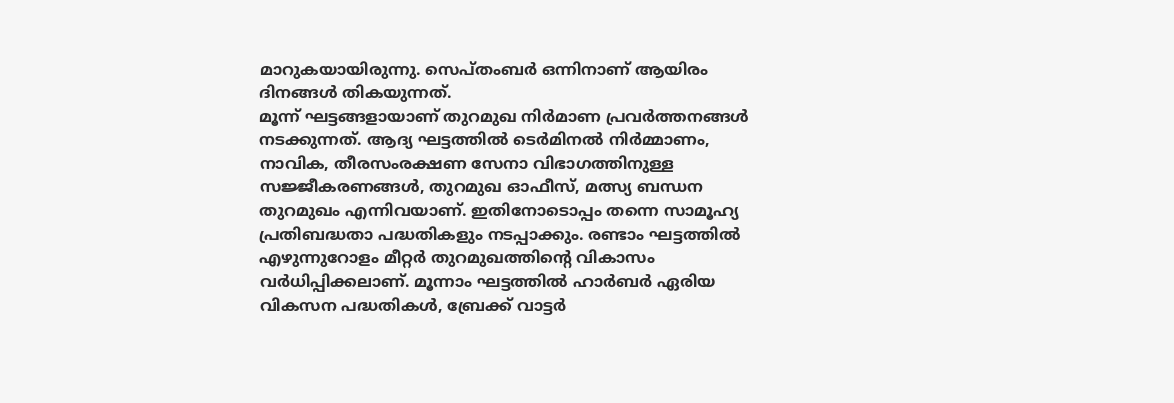മാറുകയായിരുന്നു. സെപ്തംബര്‍ ഒന്നിനാണ് ആയിരം ദിനങ്ങള്‍ തികയുന്നത്.
മൂന്ന് ഘട്ടങ്ങളായാണ് തുറമുഖ നിര്‍മാണ പ്രവര്‍ത്തനങ്ങള്‍ നടക്കുന്നത്. ആദ്യ ഘട്ടത്തില്‍ ടെര്‍മിനല്‍ നിര്‍മ്മാണം, നാവിക, തീരസംരക്ഷണ സേനാ വിഭാഗത്തിനുള്ള സജ്ജീകരണങ്ങള്‍, തുറമുഖ ഓഫീസ്, മത്സ്യ ബന്ധന തുറമുഖം എന്നിവയാണ്. ഇതിനോടൊപ്പം തന്നെ സാമൂഹ്യ പ്രതിബദ്ധതാ പദ്ധതികളും നടപ്പാക്കും. രണ്ടാം ഘട്ടത്തില്‍ എഴുന്നുറോളം മീറ്റര്‍ തുറമുഖത്തിന്റെ വികാസം വര്‍ധിപ്പിക്കലാണ്. മൂന്നാം ഘട്ടത്തില്‍ ഹാര്‍ബര്‍ ഏരിയ വികസന പദ്ധതികള്‍, ബ്രേക്ക് വാട്ടര്‍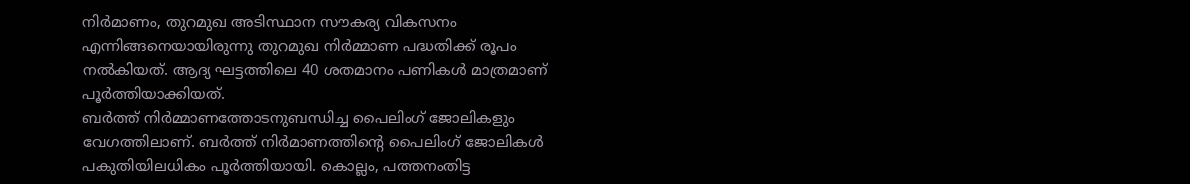നിര്‍മാണം, തുറമുഖ അടിസ്ഥാന സൗകര്യ വികസനം എന്നിങ്ങനെയായിരുന്നു തുറമുഖ നിര്‍മ്മാണ പദ്ധതിക്ക് രൂപം നല്‍കിയത്. ആദ്യ ഘട്ടത്തിലെ 40 ശതമാനം പണികള്‍ മാത്രമാണ് പൂര്‍ത്തിയാക്കിയത്.
ബര്‍ത്ത് നിര്‍മ്മാണത്തോടനുബന്ധിച്ച പൈലിംഗ് ജോലികളും വേഗത്തിലാണ്. ബര്‍ത്ത് നിര്‍മാണത്തിന്റെ പൈലിംഗ് ജോലികള്‍ പകുതിയിലധികം പൂര്‍ത്തിയായി. കൊല്ലം, പത്തനംതിട്ട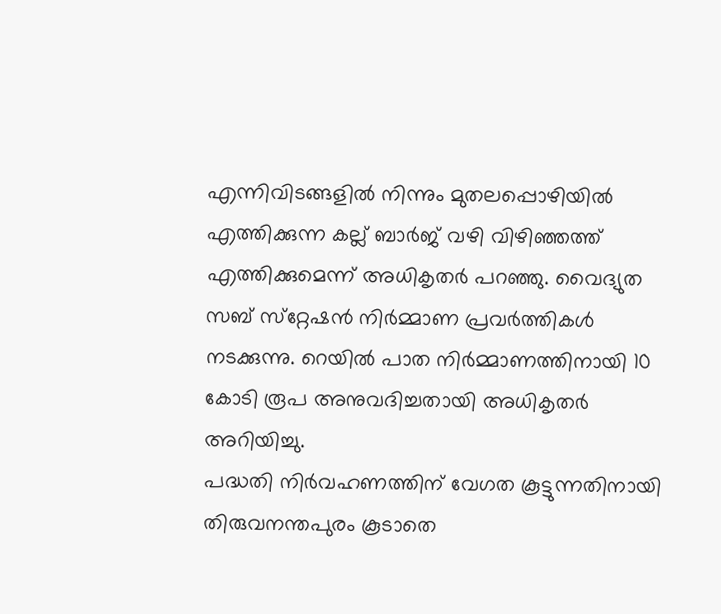എന്നിവിടങ്ങളില്‍ നിന്നും മുതലപ്പൊഴിയില്‍ എത്തിക്കുന്ന കല്ല് ബാര്‍ജ് വഴി വിഴിഞ്ഞത്ത് എത്തിക്കുമെന്ന് അധികൃതര്‍ പറഞ്ഞു. വൈദ്യുത സബ് സ്‌റ്റേഷന്‍ നിര്‍മ്മാണ പ്രവര്‍ത്തികള്‍ നടക്കുന്നു. റെയില്‍ പാത നിര്‍മ്മാണത്തിനായി 10 കോടി രൂപ അനുവദിച്ചതായി അധികൃതര്‍ അറിയിച്ചു.
പദ്ധതി നിര്‍വഹണത്തിന് വേഗത കൂട്ടുന്നതിനായി തിരുവനന്തപുരം കൂടാതെ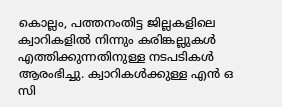കൊല്ലം, പത്തനംതിട്ട ജില്ലകളിലെ ക്വാറികളില്‍ നിന്നും കരിങ്കല്ലുകള്‍ എത്തിക്കുന്നതിനുള്ള നടപടികള്‍ ആരംഭിച്ചു. ക്വാറികള്‍ക്കുള്ള എന്‍ ഒ സി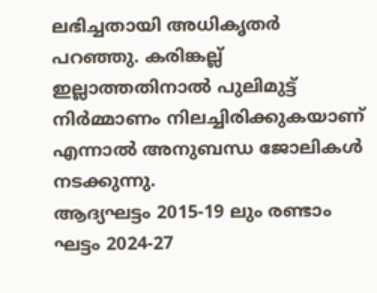ലഭിച്ചതായി അധികൃതര്‍ പറഞ്ഞു. കരിങ്കല്ല് ഇല്ലാത്തതിനാല്‍ പുലിമുട്ട് നിര്‍മ്മാണം നിലച്ചിരിക്കുകയാണ് എന്നാല്‍ അനുബന്ധ ജോലികള്‍ നടക്കുന്നു.
ആദ്യഘട്ടം 2015-19 ലും രണ്ടാം ഘട്ടം 2024-27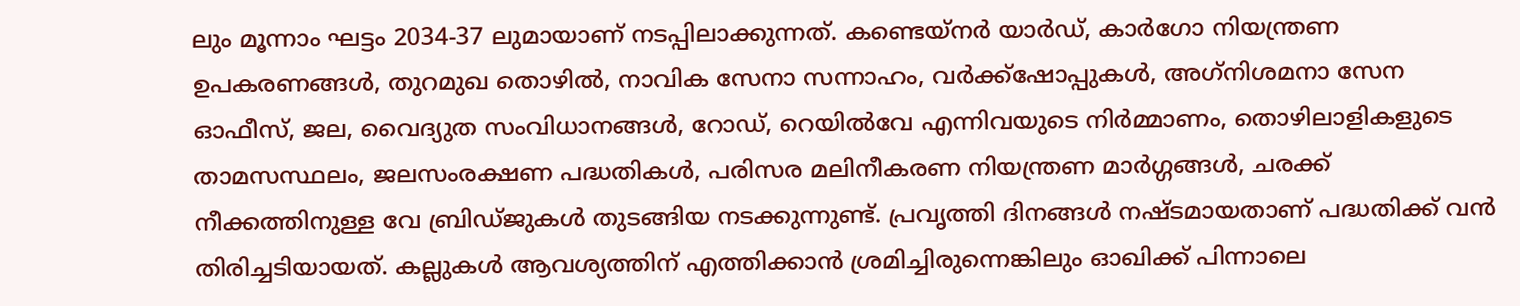ലും മൂന്നാം ഘട്ടം 2034-37 ലുമായാണ് നടപ്പിലാക്കുന്നത്. കണ്ടെയ്‌നര്‍ യാര്‍ഡ്, കാര്‍ഗോ നിയന്ത്രണ ഉപകരണങ്ങള്‍, തുറമുഖ തൊഴില്‍, നാവിക സേനാ സന്നാഹം, വര്‍ക്ക്‌ഷോപ്പുകള്‍, അഗ്‌നിശമനാ സേന ഓഫീസ്, ജല, വൈദ്യുത സംവിധാനങ്ങള്‍, റോഡ്, റെയില്‍വേ എന്നിവയുടെ നിര്‍മ്മാണം, തൊഴിലാളികളുടെ താമസസ്ഥലം, ജലസംരക്ഷണ പദ്ധതികള്‍, പരിസര മലിനീകരണ നിയന്ത്രണ മാര്‍ഗ്ഗങ്ങള്‍, ചരക്ക് നീക്കത്തിനുള്ള വേ ബ്രിഡ്ജുകള്‍ തുടങ്ങിയ നടക്കുന്നുണ്ട്. പ്രവൃത്തി ദിനങ്ങള്‍ നഷ്ടമായതാണ് പദ്ധതിക്ക് വന്‍ തിരിച്ചടിയായത്. കല്ലുകള്‍ ആവശ്യത്തിന് എത്തിക്കാന്‍ ശ്രമിച്ചിരുന്നെങ്കിലും ഓഖിക്ക് പിന്നാലെ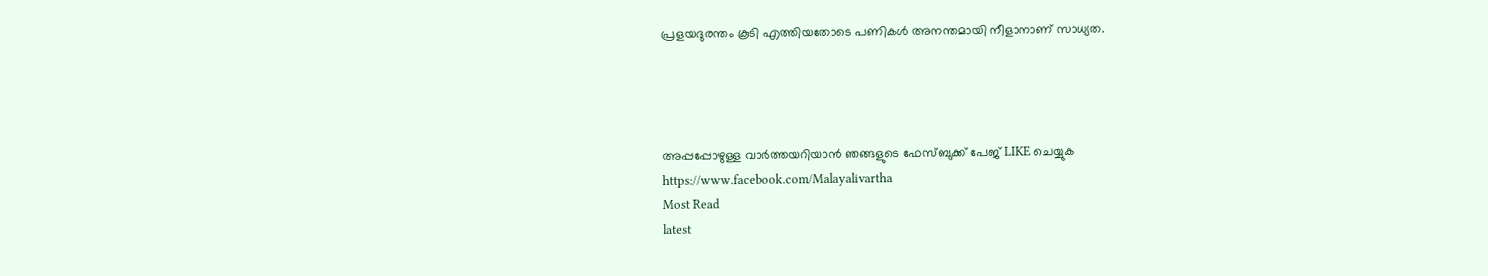പ്രളയദുരന്തം കൂടി എത്തിയതോടെ പണികള്‍ അനന്തമായി നീളാനാണ് സാധ്യത.




അപ്പപ്പോഴുള്ള വാര്‍ത്തയറിയാന്‍ ഞങ്ങളുടെ ഫേസ്‌ബുക്ക്‌ പേജ് LIKE ചെയ്യുക
https://www.facebook.com/Malayalivartha
Most Read
latest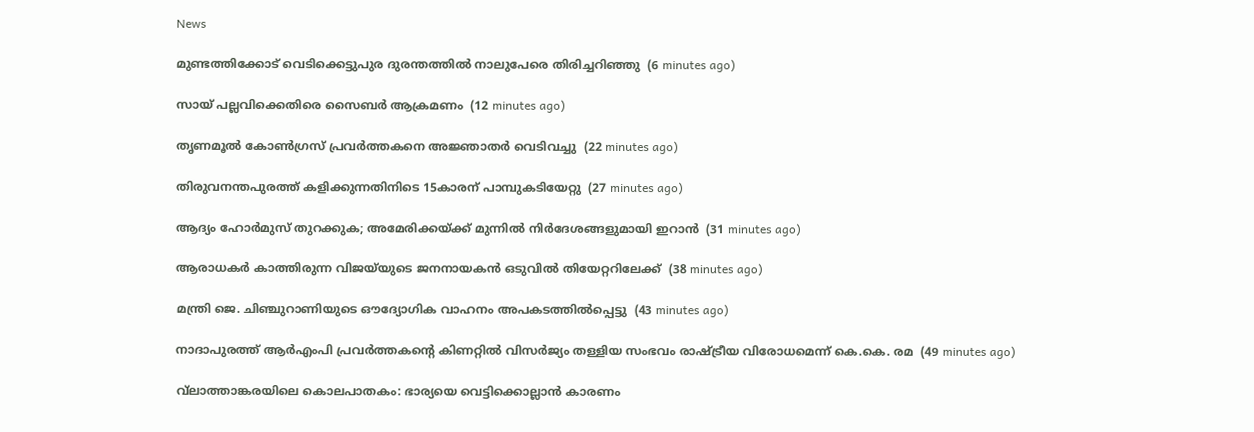News

മുണ്ടത്തിക്കോട് വെടിക്കെട്ടുപുര ദുരന്തത്തില്‍ നാലുപേരെ തിരിച്ചറിഞ്ഞു  (6 minutes ago)

സായ് പല്ലവിക്കെതിരെ സൈബര്‍ ആക്രമണം  (12 minutes ago)

തൃണമൂല്‍ കോണ്‍ഗ്രസ് പ്രവര്‍ത്തകനെ അജ്ഞാതര്‍ വെടിവച്ചു  (22 minutes ago)

തിരുവനന്തപുരത്ത് കളിക്കുന്നതിനിടെ 15കാരന് പാമ്പുകടിയേറ്റു  (27 minutes ago)

ആദ്യം ഹോര്‍മുസ് തുറക്കുക; അമേരിക്കയ്ക്ക് മുന്നില്‍ നിര്‍ദേശങ്ങളുമായി ഇറാന്‍  (31 minutes ago)

ആരാധകര്‍ കാത്തിരുന്ന വിജയ്‌യുടെ ജനനായകന്‍ ഒടുവില്‍ തിയേറ്ററിലേക്ക്  (38 minutes ago)

മന്ത്രി ജെ. ചിഞ്ചുറാണിയുടെ ഔദ്യോഗിക വാഹനം അപകടത്തില്‍പ്പെട്ടു  (43 minutes ago)

നാദാപുരത്ത് ആര്‍എംപി പ്രവര്‍ത്തകന്റെ കിണറ്റില്‍ വിസര്‍ജ്യം തള്ളിയ സംഭവം രാഷ്ട്രീയ വിരോധമെന്ന് കെ.കെ. രമ  (49 minutes ago)

വ്‌ലാത്താങ്കരയിലെ കൊലപാതകം: ഭാര്യയെ വെട്ടിക്കൊല്ലാന്‍ കാരണം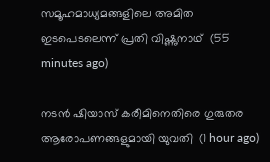സമൂഹമാധ്യമങ്ങളിലെ അമിത ഇടപെടലെന്ന് പ്രതി വിഷ്ണുനാഥ്  (55 minutes ago)

നടന്‍ ഷിയാസ് കരീമിനെതിരെ ഗുരുതര ആരോപണങ്ങളുമായി യുവതി  (1 hour ago)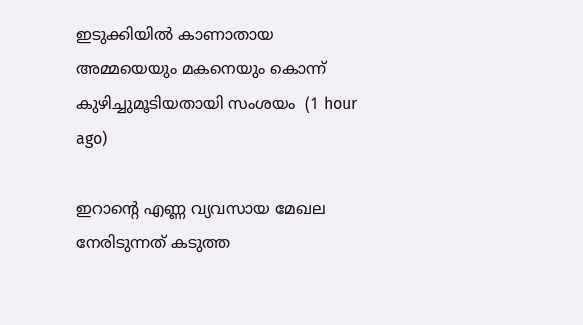ഇടുക്കിയില്‍ കാണാതായ അമ്മയെയും മകനെയും കൊന്ന് കുഴിച്ചുമൂടിയതായി സംശയം  (1 hour ago)

ഇറാന്റെ എണ്ണ വ്യവസായ മേഖല നേരിടുന്നത് കടുത്ത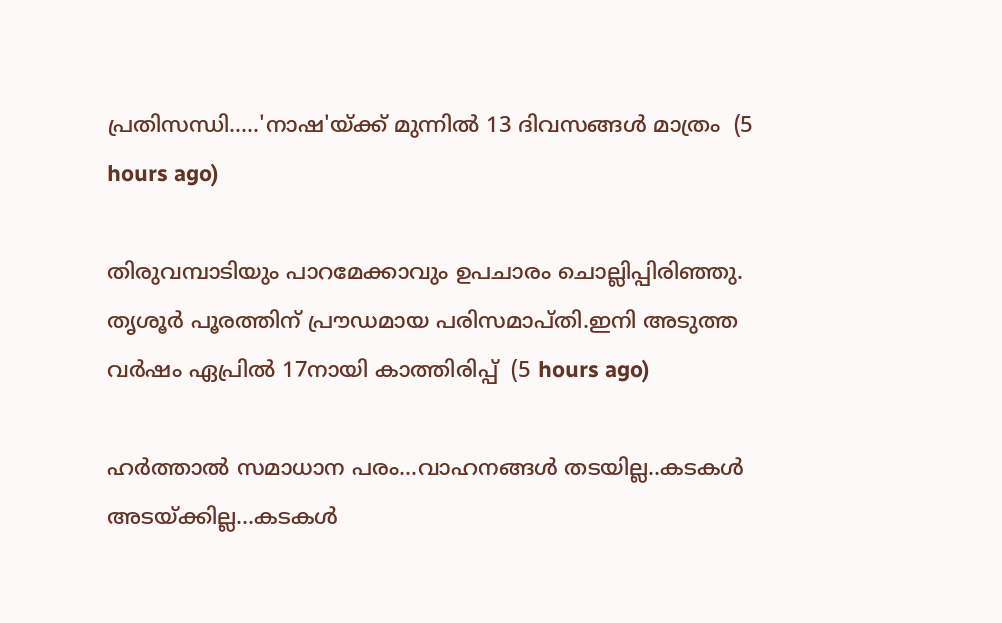പ്രതിസന്ധി.....'നാഷ'യ്ക്ക് മുന്നിൽ 13 ദിവസങ്ങൾ മാത്രം  (5 hours ago)

തിരുവമ്പാടിയും പാറമേക്കാവും ഉപചാരം ചൊല്ലിപ്പിരിഞ്ഞു. തൃശൂര്‍ പൂരത്തിന് പ്രൗഡമായ പരിസമാപ്തി.ഇനി അടുത്ത വര്‍ഷം ഏപ്രില്‍ 17നായി കാത്തിരിപ്പ്  (5 hours ago)

ഹർത്താൽ സമാധാന പരം...വാഹനങ്ങൾ തടയില്ല..കടകൾ അടയ്ക്കില്ല...കടകള്‍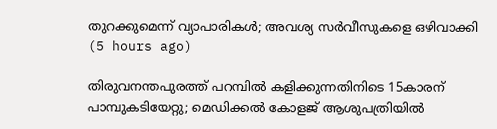തുറക്കുമെന്ന് വ്യാപാരികള്‍; അവശ്യ സർവീസുകളെ ഒഴിവാക്കി  (5 hours ago)

തിരുവനന്തപുരത്ത് പറമ്പിൽ കളിക്കുന്നതിനിടെ 15കാരന് പാമ്പുകടിയേറ്റു; മെഡിക്കൽ കോളജ് ആശുപത്രിയിൽ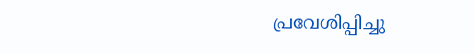പ്രവേശിപ്പിച്ചു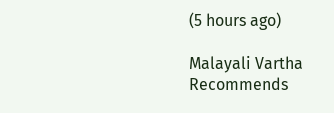(5 hours ago)

Malayali Vartha Recommends